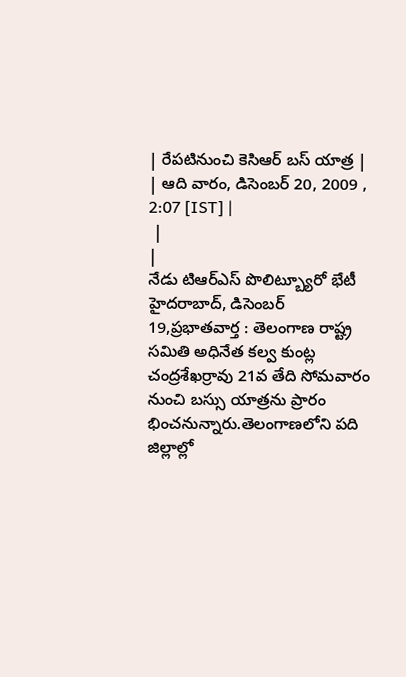| రేపటినుంచి కెసిఆర్ బస్ యాత్ర |
| ఆది వారం, డిసెంబర్ 20, 2009 , 2:07 [IST] |
 |
|
నేడు టిఆర్ఎస్ పొలిట్బ్యూరో భేటీ హైదరాబాద్, డిసెంబర్ 19,ప్రభాతవార్త : తెలంగాణ రాష్ట్ర సమితి అధినేత కల్వ కుంట్ల చంద్రశేఖర్రావు 21వ తేది సోమవారం నుంచి బస్సు యాత్రను ప్రారం భించనున్నారు.తెలంగాణలోని పది జిల్లాల్లో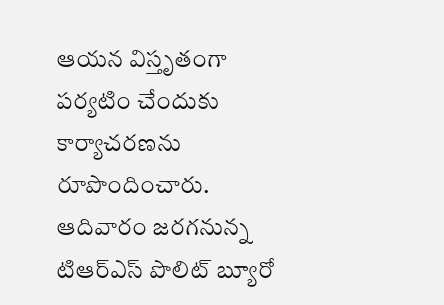ఆయన విస్తృతంగా పర్యటిం చేందుకు కార్యాచరణను రూపొందించారు. ఆదివారం జరగనున్న టిఆర్ఎస్ పొలిట్ బ్యూరో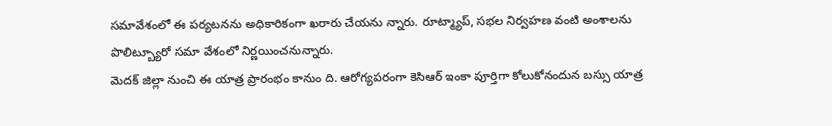సమావేశంలో ఈ పర్యటనను అధికారికంగా ఖరారు చేయను న్నారు. రూట్మ్యాప్, సభల నిర్వహణ వంటి అంశాలను పొలిట్బ్యూరో సమా వేశంలో నిర్ణయించనున్నారు.
మెదక్ జిల్లా నుంచి ఈ యాత్ర ప్రారంభం కానుం ది. ఆరోగ్యపరంగా కెసిఆర్ ఇంకా పూర్తిగా కోలుకోనందున బస్సు యాత్ర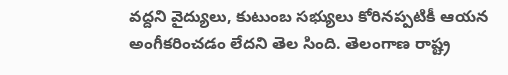వద్దని వైద్యులు, కుటుంబ సభ్యులు కోరినప్పటికీ ఆయన అంగీకరించడం లేదని తెల సింది. తెలంగాణ రాష్ట్ర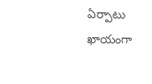ఏర్పాటు ఖాయంగా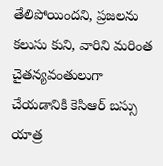తేలిపోయిందని, ప్రజలను కలుసు కుని, వారిని మరింత చైతన్యవంతులుగా చేయడానికి కెసిఆర్ బస్సు యాత్ర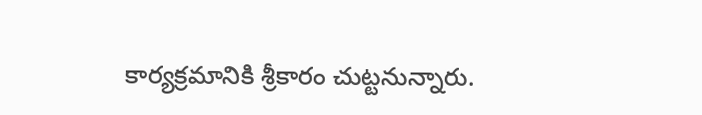కార్యక్రమానికి శ్రీకారం చుట్టనున్నారు.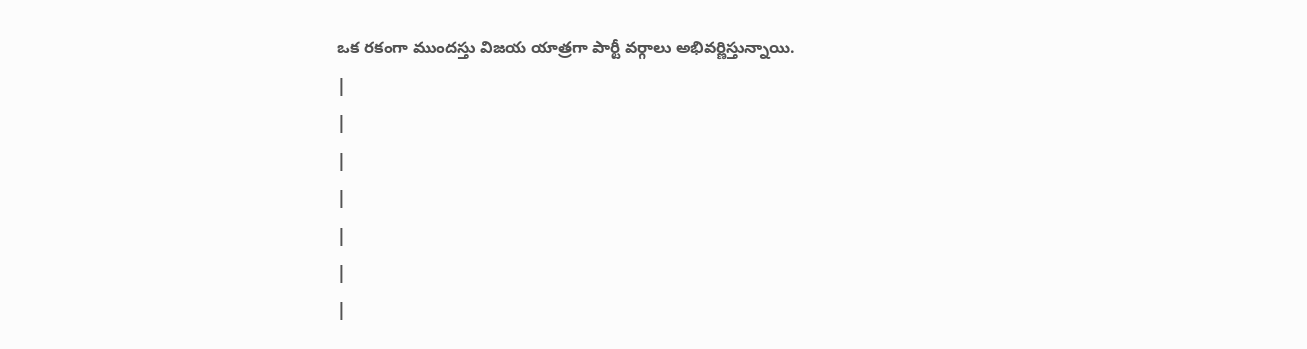ఒక రకంగా ముందస్తు విజయ యాత్రగా పార్టీ వర్గాలు అభివర్ణిస్తున్నాయి.
|
|
|
|
|
|
|